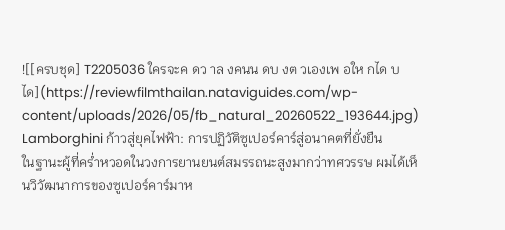![[ครบชุด] T2205036 ใครจะค ดว าล งคนน ดบ งต วเองเพ อให กได บได](https://reviewfilmthailan.nataviguides.com/wp-content/uploads/2026/05/fb_natural_20260522_193644.jpg)
Lamborghini ก้าวสู่ยุคไฟฟ้า: การปฏิวัติซูเปอร์คาร์สู่อนาคตที่ยั่งยืน
ในฐานะผู้ที่คร่ำหวอดในวงการยานยนต์สมรรถนะสูงมากว่าทศวรรษ ผมได้เห็นวิวัฒนาการของซูเปอร์คาร์มาห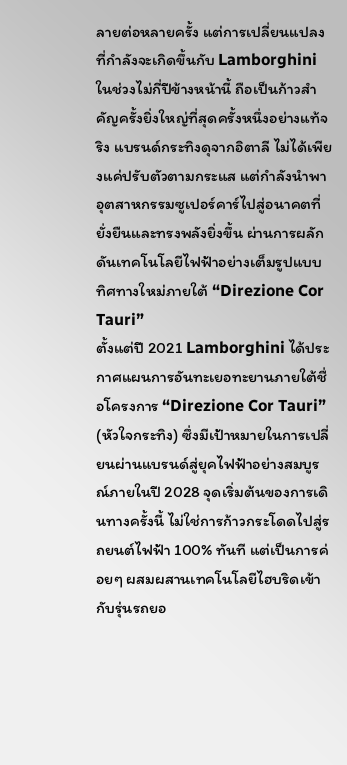ลายต่อหลายครั้ง แต่การเปลี่ยนแปลงที่กำลังจะเกิดขึ้นกับ Lamborghini ในช่วงไม่กี่ปีข้างหน้านี้ ถือเป็นก้าวสำคัญครั้งยิ่งใหญ่ที่สุดครั้งหนึ่งอย่างแท้จริง แบรนด์กระทิงดุจากอิตาลี ไม่ได้เพียงแค่ปรับตัวตามกระแส แต่กำลังนำพาอุตสาหกรรมซูเปอร์คาร์ไปสู่อนาคตที่ยั่งยืนและทรงพลังยิ่งขึ้น ผ่านการผลักดันเทคโนโลยีไฟฟ้าอย่างเต็มรูปแบบ
ทิศทางใหม่ภายใต้ “Direzione Cor Tauri”
ตั้งแต่ปี 2021 Lamborghini ได้ประกาศแผนการอันทะเยอทะยานภายใต้ชื่อโครงการ “Direzione Cor Tauri” (หัวใจกระทิง) ซึ่งมีเป้าหมายในการเปลี่ยนผ่านแบรนด์สู่ยุคไฟฟ้าอย่างสมบูรณ์ภายในปี 2028 จุดเริ่มต้นของการเดินทางครั้งนี้ ไม่ใช่การก้าวกระโดดไปสู่รถยนต์ไฟฟ้า 100% ทันที แต่เป็นการค่อยๆ ผสมผสานเทคโนโลยีไฮบริดเข้ากับรุ่นรถยอ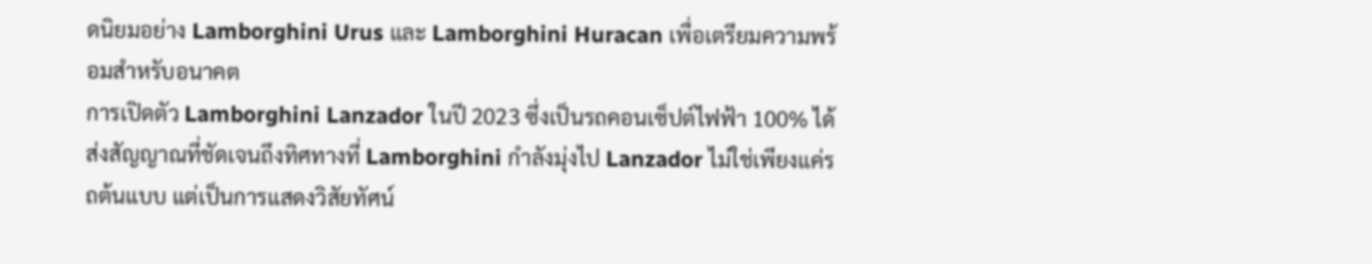ดนิยมอย่าง Lamborghini Urus และ Lamborghini Huracan เพื่อเตรียมความพร้อมสำหรับอนาคต
การเปิดตัว Lamborghini Lanzador ในปี 2023 ซึ่งเป็นรถคอนเซ็ปต์ไฟฟ้า 100% ได้ส่งสัญญาณที่ชัดเจนถึงทิศทางที่ Lamborghini กำลังมุ่งไป Lanzador ไม่ใช่เพียงแค่รถต้นแบบ แต่เป็นการแสดงวิสัยทัศน์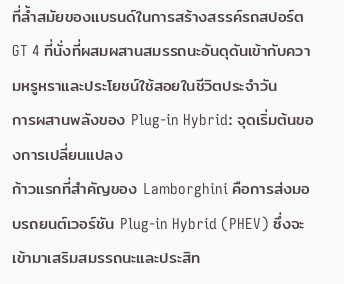ที่ล้ำสมัยของแบรนด์ในการสร้างสรรค์รถสปอร์ต GT 4 ที่นั่งที่ผสมผสานสมรรถนะอันดุดันเข้ากับความหรูหราและประโยชน์ใช้สอยในชีวิตประจำวัน
การผสานพลังของ Plug-in Hybrid: จุดเริ่มต้นของการเปลี่ยนแปลง
ก้าวแรกที่สำคัญของ Lamborghini คือการส่งมอบรถยนต์เวอร์ชัน Plug-in Hybrid (PHEV) ซึ่งจะเข้ามาเสริมสมรรถนะและประสิท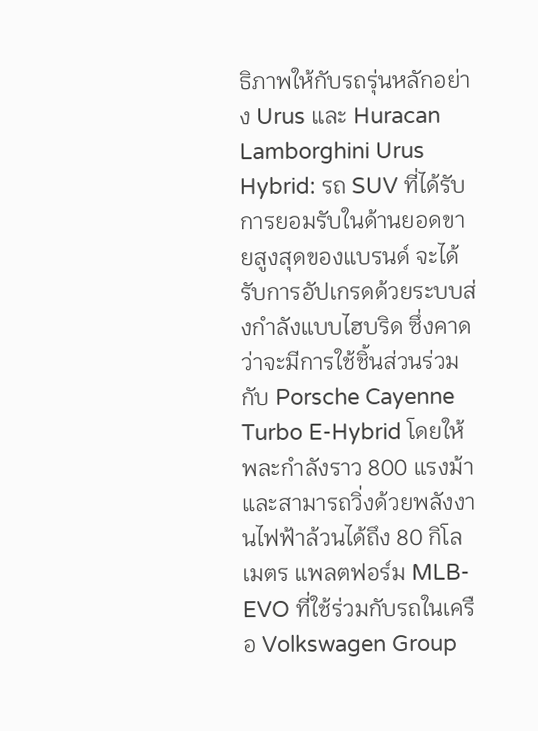ธิภาพให้กับรถรุ่นหลักอย่าง Urus และ Huracan
Lamborghini Urus Hybrid: รถ SUV ที่ได้รับการยอมรับในด้านยอดขายสูงสุดของแบรนด์ จะได้รับการอัปเกรดด้วยระบบส่งกำลังแบบไฮบริด ซึ่งคาดว่าจะมีการใช้ชิ้นส่วนร่วมกับ Porsche Cayenne Turbo E-Hybrid โดยให้พละกำลังราว 800 แรงม้า และสามารถวิ่งด้วยพลังงานไฟฟ้าล้วนได้ถึง 80 กิโลเมตร แพลตฟอร์ม MLB-EVO ที่ใช้ร่วมกับรถในเครือ Volkswagen Group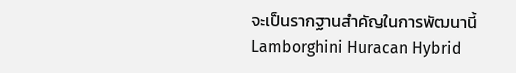จะเป็นรากฐานสำคัญในการพัฒนานี้
Lamborghini Huracan Hybrid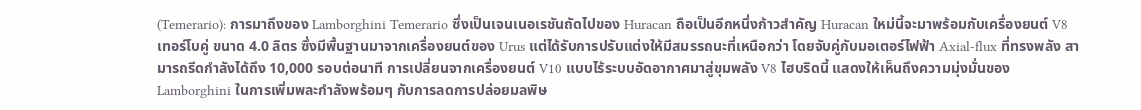(Temerario): การมาถึงของ Lamborghini Temerario ซึ่งเป็นเจนเนอเรชันถัดไปของ Huracan ถือเป็นอีกหนึ่งก้าวสำคัญ Huracan ใหม่นี้จะมาพร้อมกับเครื่องยนต์ V8 เทอร์โบคู่ ขนาด 4.0 ลิตร ซึ่งมีพื้นฐานมาจากเครื่องยนต์ของ Urus แต่ได้รับการปรับแต่งให้มีสมรรถนะที่เหนือกว่า โดยจับคู่กับมอเตอร์ไฟฟ้า Axial-flux ที่ทรงพลัง สามารถรีดกำลังได้ถึง 10,000 รอบต่อนาที การเปลี่ยนจากเครื่องยนต์ V10 แบบไร้ระบบอัดอากาศมาสู่ขุมพลัง V8 ไฮบริดนี้ แสดงให้เห็นถึงความมุ่งมั่นของ Lamborghini ในการเพิ่มพละกำลังพร้อมๆ กับการลดการปล่อยมลพิษ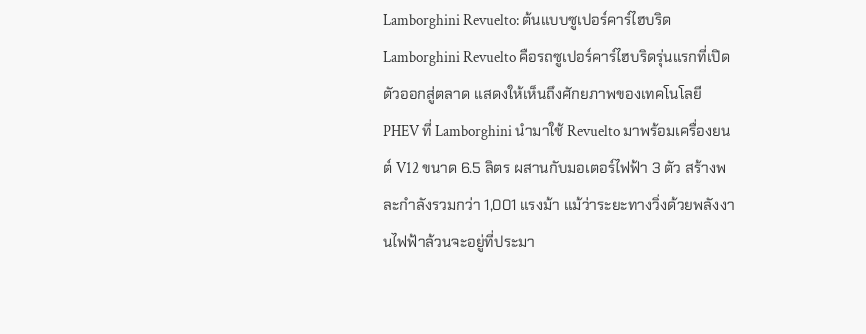Lamborghini Revuelto: ต้นแบบซูเปอร์คาร์ไฮบริด
Lamborghini Revuelto คือรถซูเปอร์คาร์ไฮบริดรุ่นแรกที่เปิดตัวออกสู่ตลาด แสดงให้เห็นถึงศักยภาพของเทคโนโลยี PHEV ที่ Lamborghini นำมาใช้ Revuelto มาพร้อมเครื่องยนต์ V12 ขนาด 6.5 ลิตร ผสานกับมอเตอร์ไฟฟ้า 3 ตัว สร้างพละกำลังรวมกว่า 1,001 แรงม้า แม้ว่าระยะทางวิ่งด้วยพลังงานไฟฟ้าล้วนจะอยู่ที่ประมา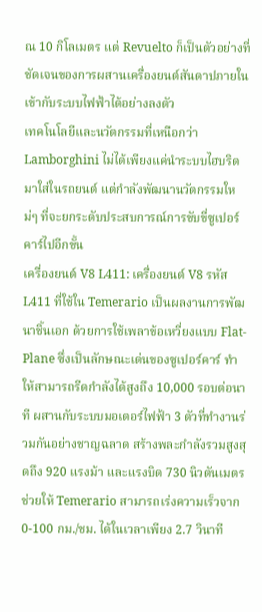ณ 10 กิโลเมตร แต่ Revuelto ก็เป็นตัวอย่างที่ชัดเจนของการผสานเครื่องยนต์สันดาปภายในเข้ากับระบบไฟฟ้าได้อย่างลงตัว
เทคโนโลยีและนวัตกรรมที่เหนือกว่า
Lamborghini ไม่ได้เพียงแค่นำระบบไฮบริดมาใส่ในรถยนต์ แต่กำลังพัฒนานวัตกรรมใหม่ๆ ที่จะยกระดับประสบการณ์การขับขี่ซูเปอร์คาร์ไปอีกขั้น
เครื่องยนต์ V8 L411: เครื่องยนต์ V8 รหัส L411 ที่ใช้ใน Temerario เป็นผลงานการพัฒนาชิ้นเอก ด้วยการใช้เพลาข้อเหวี่ยงแบบ Flat-Plane ซึ่งเป็นลักษณะเด่นของซูเปอร์คาร์ ทำให้สามารถรีดกำลังได้สูงถึง 10,000 รอบต่อนาที ผสานกับระบบมอเตอร์ไฟฟ้า 3 ตัวที่ทำงานร่วมกันอย่างชาญฉลาด สร้างพละกำลังรวมสูงสุดถึง 920 แรงม้า และแรงบิด 730 นิวตันเมตร ช่วยให้ Temerario สามารถเร่งความเร็วจาก 0-100 กม./ชม. ได้ในเวลาเพียง 2.7 วินาที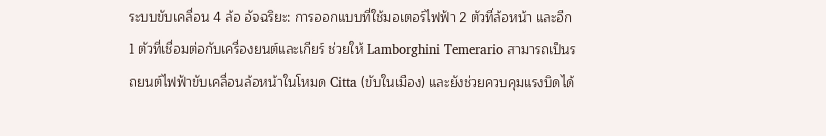ระบบขับเคลื่อน 4 ล้อ อัจฉริยะ: การออกแบบที่ใช้มอเตอร์ไฟฟ้า 2 ตัวที่ล้อหน้า และอีก 1 ตัวที่เชื่อมต่อกับเครื่องยนต์และเกียร์ ช่วยให้ Lamborghini Temerario สามารถเป็นรถยนต์ไฟฟ้าขับเคลื่อนล้อหน้าในโหมด Citta (ขับในเมือง) และยังช่วยควบคุมแรงบิดได้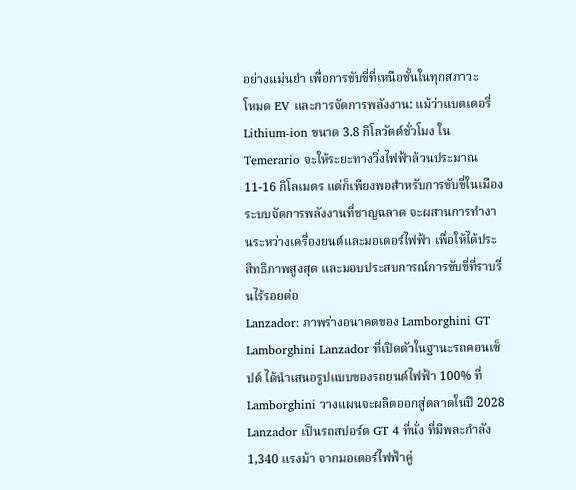อย่างแม่นยำ เพื่อการขับขี่ที่เหนือชั้นในทุกสภาวะ
โหมด EV และการจัดการพลังงาน: แม้ว่าแบตเตอรี่ Lithium-ion ขนาด 3.8 กิโลวัตต์ชั่วโมง ใน Temerario จะให้ระยะทางวิ่งไฟฟ้าล้วนประมาณ 11-16 กิโลเมตร แต่ก็เพียงพอสำหรับการขับขี่ในเมือง ระบบจัดการพลังงานที่ชาญฉลาด จะผสานการทำงานระหว่างเครื่องยนต์และมอเตอร์ไฟฟ้า เพื่อให้ได้ประสิทธิภาพสูงสุด และมอบประสบการณ์การขับขี่ที่ราบรื่นไร้รอยต่อ
Lanzador: ภาพร่างอนาคตของ Lamborghini GT
Lamborghini Lanzador ที่เปิดตัวในฐานะรถคอนเซ็ปต์ ได้นำเสนอรูปแบบของรถยนต์ไฟฟ้า 100% ที่ Lamborghini วางแผนจะผลิตออกสู่ตลาดในปี 2028 Lanzador เป็นรถสปอร์ต GT 4 ที่นั่ง ที่มีพละกำลัง 1,340 แรงม้า จากมอเตอร์ไฟฟ้าคู่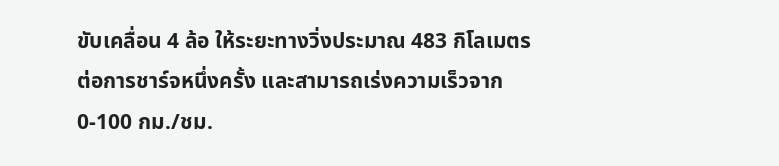ขับเคลื่อน 4 ล้อ ให้ระยะทางวิ่งประมาณ 483 กิโลเมตรต่อการชาร์จหนึ่งครั้ง และสามารถเร่งความเร็วจาก 0-100 กม./ชม.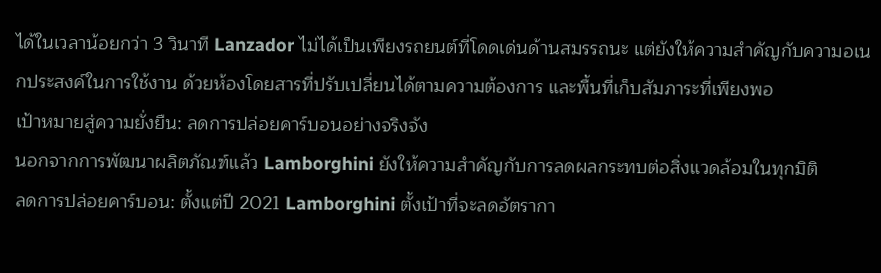ได้ในเวลาน้อยกว่า 3 วินาที Lanzador ไม่ได้เป็นเพียงรถยนต์ที่โดดเด่นด้านสมรรถนะ แต่ยังให้ความสำคัญกับความอเนกประสงค์ในการใช้งาน ด้วยห้องโดยสารที่ปรับเปลี่ยนได้ตามความต้องการ และพื้นที่เก็บสัมภาระที่เพียงพอ
เป้าหมายสู่ความยั่งยืน: ลดการปล่อยคาร์บอนอย่างจริงจัง
นอกจากการพัฒนาผลิตภัณฑ์แล้ว Lamborghini ยังให้ความสำคัญกับการลดผลกระทบต่อสิ่งแวดล้อมในทุกมิติ
ลดการปล่อยคาร์บอน: ตั้งแต่ปี 2021 Lamborghini ตั้งเป้าที่จะลดอัตรากา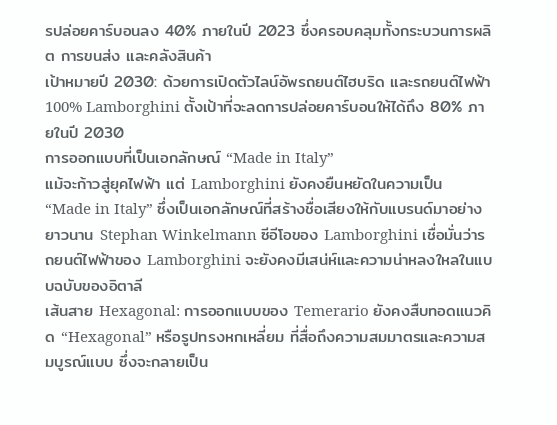รปล่อยคาร์บอนลง 40% ภายในปี 2023 ซึ่งครอบคลุมทั้งกระบวนการผลิต การขนส่ง และคลังสินค้า
เป้าหมายปี 2030: ด้วยการเปิดตัวไลน์อัพรถยนต์ไฮบริด และรถยนต์ไฟฟ้า 100% Lamborghini ตั้งเป้าที่จะลดการปล่อยคาร์บอนให้ได้ถึง 80% ภายในปี 2030
การออกแบบที่เป็นเอกลักษณ์ “Made in Italy”
แม้จะก้าวสู่ยุคไฟฟ้า แต่ Lamborghini ยังคงยืนหยัดในความเป็น “Made in Italy” ซึ่งเป็นเอกลักษณ์ที่สร้างชื่อเสียงให้กับแบรนด์มาอย่างยาวนาน Stephan Winkelmann ซีอีโอของ Lamborghini เชื่อมั่นว่ารถยนต์ไฟฟ้าของ Lamborghini จะยังคงมีเสน่ห์และความน่าหลงใหลในแบบฉบับของอิตาลี
เส้นสาย Hexagonal: การออกแบบของ Temerario ยังคงสืบทอดแนวคิด “Hexagonal” หรือรูปทรงหกเหลี่ยม ที่สื่อถึงความสมมาตรและความสมบูรณ์แบบ ซึ่งจะกลายเป็น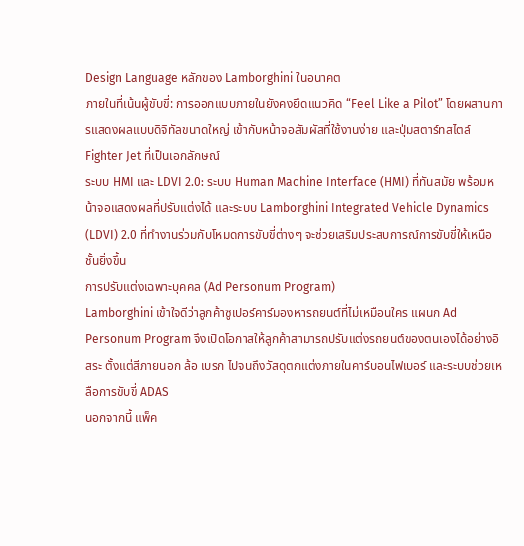Design Language หลักของ Lamborghini ในอนาคต
ภายในที่เน้นผู้ขับขี่: การออกแบบภายในยังคงยึดแนวคิด “Feel Like a Pilot” โดยผสานการแสดงผลแบบดิจิทัลขนาดใหญ่ เข้ากับหน้าจอสัมผัสที่ใช้งานง่าย และปุ่มสตาร์ทสไตล์ Fighter Jet ที่เป็นเอกลักษณ์
ระบบ HMI และ LDVI 2.0: ระบบ Human Machine Interface (HMI) ที่ทันสมัย พร้อมหน้าจอแสดงผลที่ปรับแต่งได้ และระบบ Lamborghini Integrated Vehicle Dynamics (LDVI) 2.0 ที่ทำงานร่วมกับโหมดการขับขี่ต่างๆ จะช่วยเสริมประสบการณ์การขับขี่ให้เหนือชั้นยิ่งขึ้น
การปรับแต่งเฉพาะบุคคล (Ad Personum Program)
Lamborghini เข้าใจดีว่าลูกค้าซูเปอร์คาร์มองหารถยนต์ที่ไม่เหมือนใคร แผนก Ad Personum Program จึงเปิดโอกาสให้ลูกค้าสามารถปรับแต่งรถยนต์ของตนเองได้อย่างอิสระ ตั้งแต่สีภายนอก ล้อ เบรก ไปจนถึงวัสดุตกแต่งภายในคาร์บอนไฟเบอร์ และระบบช่วยเหลือการขับขี่ ADAS
นอกจากนี้ แพ็ค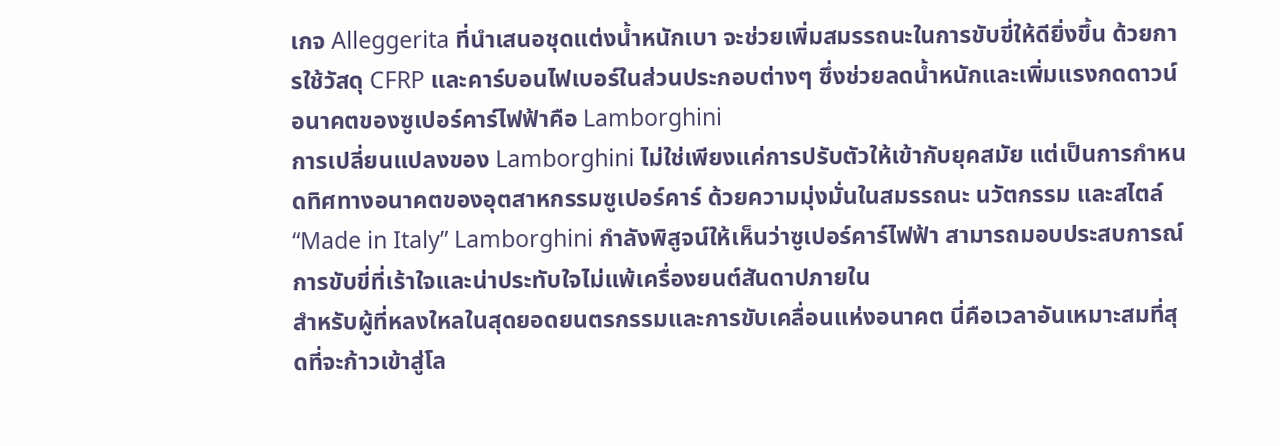เกจ Alleggerita ที่นำเสนอชุดแต่งน้ำหนักเบา จะช่วยเพิ่มสมรรถนะในการขับขี่ให้ดียิ่งขึ้น ด้วยการใช้วัสดุ CFRP และคาร์บอนไฟเบอร์ในส่วนประกอบต่างๆ ซึ่งช่วยลดน้ำหนักและเพิ่มแรงกดดาวน์
อนาคตของซูเปอร์คาร์ไฟฟ้าคือ Lamborghini
การเปลี่ยนแปลงของ Lamborghini ไม่ใช่เพียงแค่การปรับตัวให้เข้ากับยุคสมัย แต่เป็นการกำหนดทิศทางอนาคตของอุตสาหกรรมซูเปอร์คาร์ ด้วยความมุ่งมั่นในสมรรถนะ นวัตกรรม และสไตล์ “Made in Italy” Lamborghini กำลังพิสูจน์ให้เห็นว่าซูเปอร์คาร์ไฟฟ้า สามารถมอบประสบการณ์การขับขี่ที่เร้าใจและน่าประทับใจไม่แพ้เครื่องยนต์สันดาปภายใน
สำหรับผู้ที่หลงใหลในสุดยอดยนตรกรรมและการขับเคลื่อนแห่งอนาคต นี่คือเวลาอันเหมาะสมที่สุดที่จะก้าวเข้าสู่โล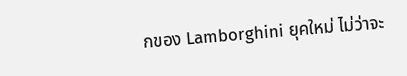กของ Lamborghini ยุคใหม่ ไม่ว่าจะ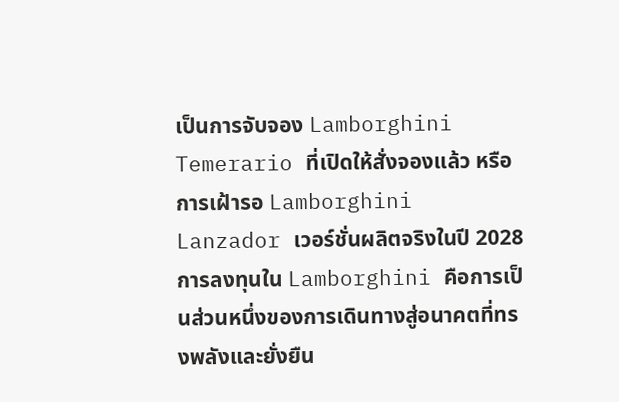เป็นการจับจอง Lamborghini Temerario ที่เปิดให้สั่งจองแล้ว หรือการเฝ้ารอ Lamborghini Lanzador เวอร์ชั่นผลิตจริงในปี 2028 การลงทุนใน Lamborghini คือการเป็นส่วนหนึ่งของการเดินทางสู่อนาคตที่ทรงพลังและยั่งยืน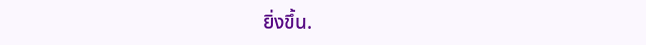ยิ่งขึ้น.